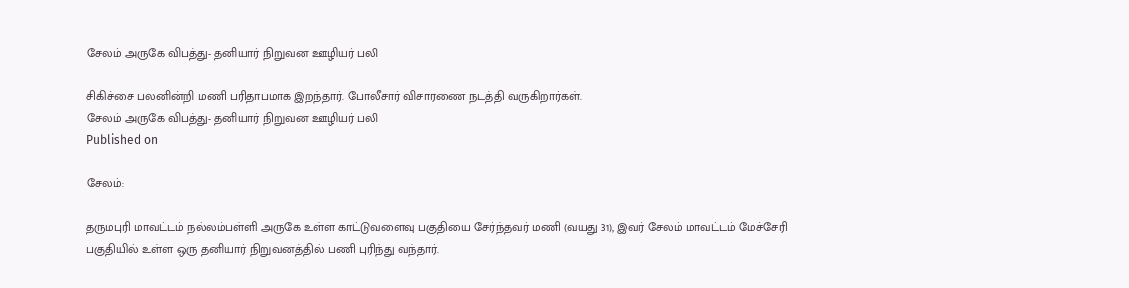சேலம் அருகே விபத்து- தனியார் நிறுவன ஊழியர் பலி

சிகிச்சை பலனின்றி மணி பரிதாபமாக இறந்தார். போலீசார் விசாரணை நடத்தி வருகிறார்கள்.
சேலம் அருகே விபத்து- தனியார் நிறுவன ஊழியர் பலி
Published on

சேலம்:

தருமபுரி மாவட்டம் நல்லம்பள்ளி அருகே உள்ள காட்டுவளைவு பகுதியை சேர்ந்தவர் மணி (வயது 31), இவர் சேலம் மாவட்டம் மேச்சேரி பகுதியில் உள்ள ஒரு தனியார் நிறுவனத்தில் பணி புரிந்து வந்தார்.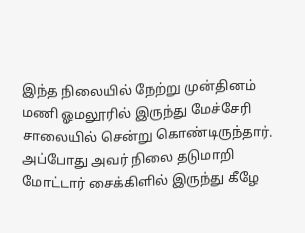இந்த நிலையில் நேற்று முன்தினம் மணி ஓமலூரில் இருந்து மேச்சேரி சாலையில் சென்று கொண்டிருந்தார். அப்போது அவர் நிலை தடுமாறி மோட்டார் சைக்கிளில் இருந்து கீழே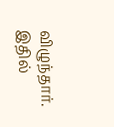விழுந்தார். இதில்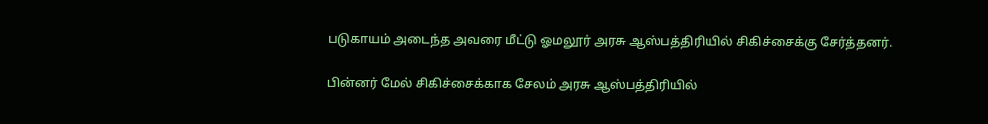படுகாயம் அடைந்த அவரை மீட்டு ஓமலூர் அரசு ஆஸ்பத்திரியில் சிகிச்சைக்கு சேர்த்தனர்.

பின்னர் மேல் சிகிச்சைக்காக சேலம் அரசு ஆஸ்பத்திரியில்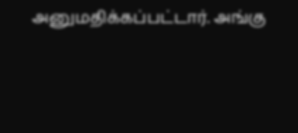அனுமதிக்கப்பட்டார். அங்கு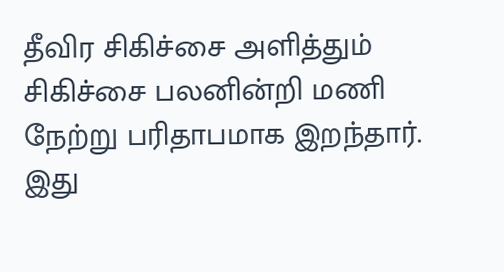தீவிர சிகிச்சை அளித்தும் சிகிச்சை பலனின்றி மணி நேற்று பரிதாபமாக இறந்தார். இது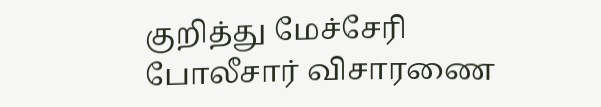குறித்து மேச்சேரி போலீசார் விசாரணை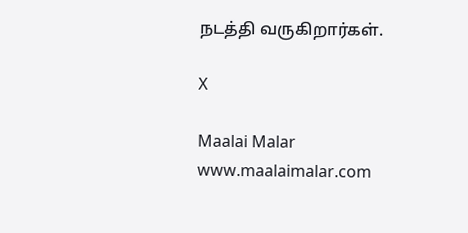நடத்தி வருகிறார்கள்.

X

Maalai Malar
www.maalaimalar.com